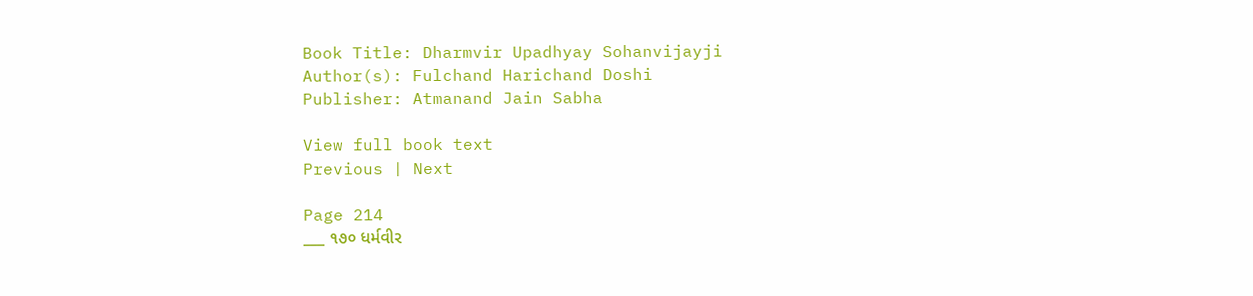Book Title: Dharmvir Upadhyay Sohanvijayji
Author(s): Fulchand Harichand Doshi
Publisher: Atmanand Jain Sabha

View full book text
Previous | Next

Page 214
___ ૧૭૦ ધર્મવીર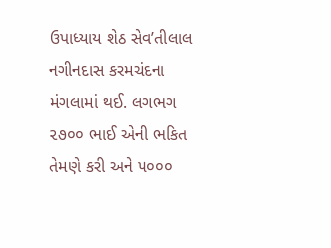ઉપાધ્યાય શેઠ સેવ’તીલાલ નગીનદાસ કરમચંદના મંગલામાં થઈ. લગભગ ૨૭૦૦ ભાઈ એની ભકિત તેમણે કરી અને ૫૦૦૦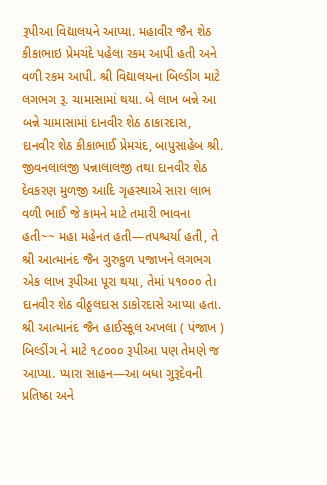રૂપીઆ વિદ્યાલયને આપ્યા. મહાવીર જૈન શેઠ કીકાભાઇ પ્રેમચંદે પહેલા રકમ આપી હતી અને વળી રકમ આપી. શ્રી વિદ્યાલયના બિલ્ડીંગ માટે લગભગ રૂ. ચામાસામાં થયા. બે લાખ બન્ને આ બન્ને ચામાસામાં દાનવીર શેઠ ઠાકારદાસ, દાનવીર શેઠ કીકાભાઈ પ્રેમચંદ, બાપુસાહેબ શ્રી. જીવનલાલજી પન્નાલાલજી તથા દાનવીર શેઠ દેવકરણ મુળજી આદિ ગૃહસ્થાએ સારા લાભ વળી ભાઈ જે કામને માટે તમારી ભાવના હતી~~ મહા મહેનત હતી—તપશ્ચર્યા હતી, તે શ્રી આત્માનંદ જૈન ગુરુકુળ પજાખને લગભગ એક લાખ રૂપીઆ પૂરા થયા, તેમાં ૫૧૦૦૦ તે। દાનવીર શેઠ વીઠ્ઠલદાસ ડાકોરદાસે આપ્યા હતા. શ્રી આત્માનંદ જૈન હાઈસ્કૂલ અખલા ( પંજાખ ) બિલ્ડીંગ ને માટે ૧૮૦૦૦ રૂપીઆ પણ તેમણે જ આપ્યા. પ્યારા સાહન—આ બધા ગુરૂદેવની પ્રતિષ્ઠા અને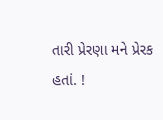તારી પ્રેરણા મને પ્રેરક હતાં. !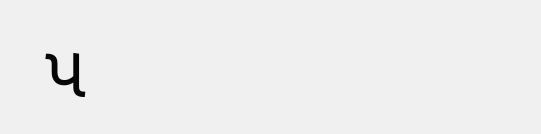પ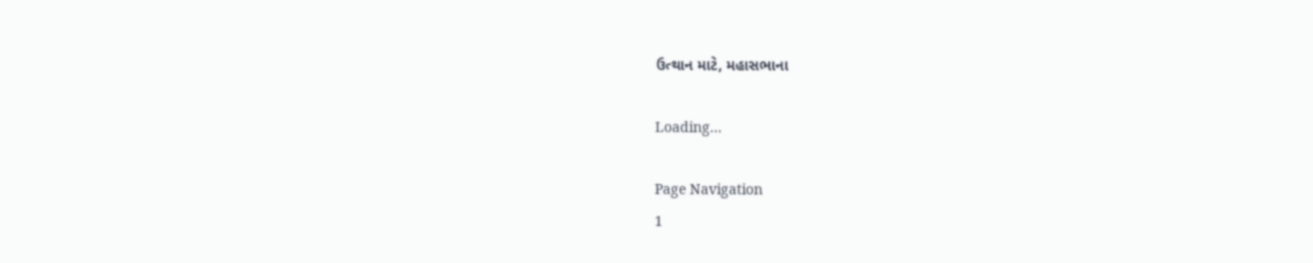ઉત્થાન માટે, મહાસભાના

Loading...

Page Navigation
1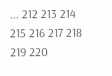... 212 213 214 215 216 217 218 219 220